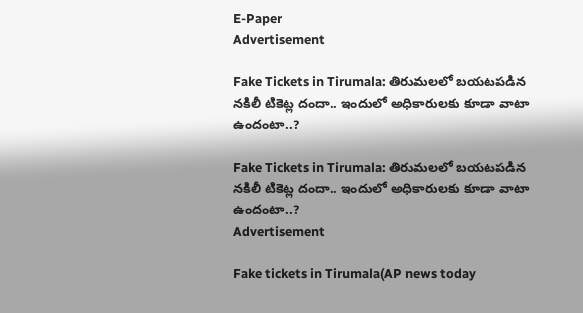E-Paper
Advertisement

Fake Tickets in Tirumala: తిరుమలలో బయటపడిన నకిలీ టికెట్ల దందా.. ఇందులో అధికారులకు కూడా వాటా ఉందంటా..?

Fake Tickets in Tirumala: తిరుమలలో బయటపడిన నకిలీ టికెట్ల దందా.. ఇందులో అధికారులకు కూడా వాటా ఉందంటా..?
Advertisement

Fake tickets in Tirumala(AP news today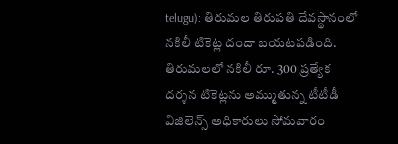telugu): తిరుమల తిరుపతి దేవస్థానంలో నకిలీ టికెట్ల దందా బయటపడింది. తిరుమలలో నకిలీ రూ. 300 ప్రత్యేక దర్శన టికెట్లను అమ్ముతున్న టీటీడీ విజిలెన్స్ అధికారులు సోమవారం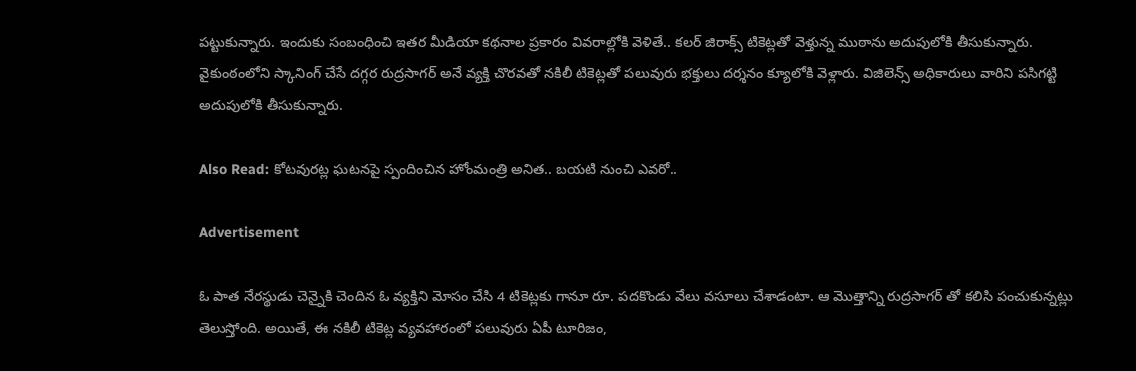పట్టుకున్నారు. ఇందుకు సంబంధించి ఇతర మీడియా కథనాల ప్రకారం వివరాల్లోకి వెళితే.. కలర్ జిరాక్స్ టికెట్లతో వెళ్తున్న ముఠాను అదుపులోకి తీసుకున్నారు. వైకుంఠంలోని స్కానింగ్ చేసే దగ్గర రుద్రసాగర్ అనే వ్యక్తి చొరవతో నకిలీ టికెట్లతో పలువురు భక్తులు దర్శనం క్యూలోకి వెళ్లారు. విజిలెన్స్ అధికారులు వారిని పసిగట్టి అదుపులోకి తీసుకున్నారు.

Also Read: కోటవురట్ల ఘటనపై స్పందించిన హోంమంత్రి అనిత.. బయటి నుంచి ఎవరో..

Advertisement

ఓ పాత నేరస్థుడు చెన్నైకి చెందిన ఓ వ్యక్తిని మోసం చేసి 4 టికెట్లకు గానూ రూ. పదకొండు వేలు వసూలు చేశాడంటా. ఆ మొత్తాన్ని రుద్రసాగర్ తో కలిసి పంచుకున్నట్లు తెలుస్తోంది. అయితే, ఈ నకిలీ టికెట్ల వ్యవహారంలో పలువురు ఏపీ టూరిజం,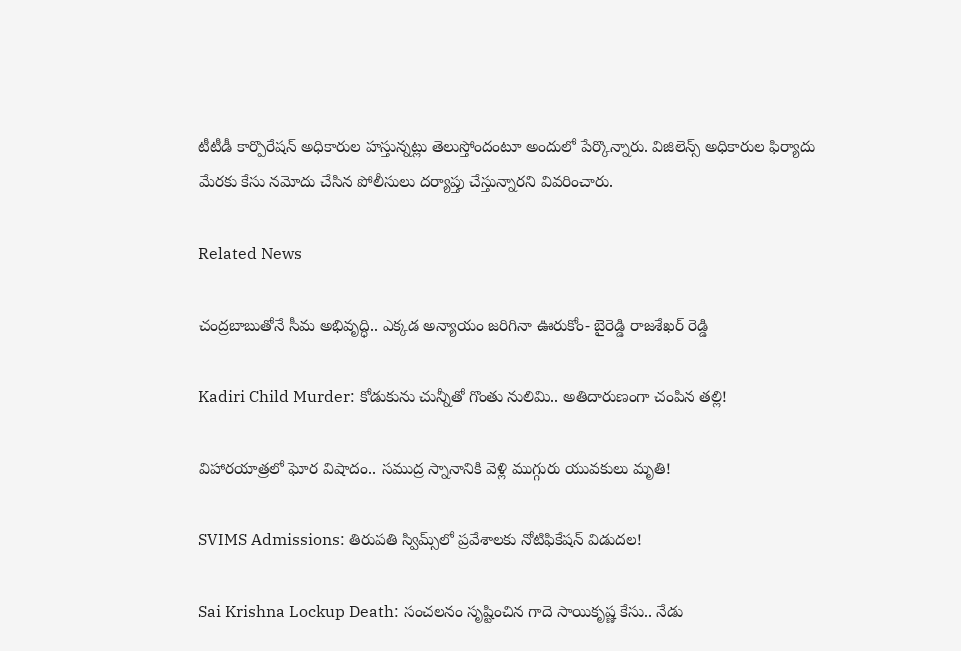టీటీడీ కార్పొరేషన్ అధికారుల హస్తున్నట్లు తెలుస్తోందంటూ అందులో పేర్కొన్నారు. విజిలెన్స్ అధికారుల ఫిర్యాదు మేరకు కేసు నమోదు చేసిన పోలీసులు దర్యాప్తు చేస్తున్నారని వివరించారు.

Related News

చంద్రబాబుతోనే సీమ అభివృద్ధి.. ఎక్కడ అన్యాయం జరిగినా ఊరుకోం- బైరెడ్డి రాజశేఖర్ రెడ్డి

Kadiri Child Murder: కోడుకును చున్నీతో గొంతు నులిమి.. అతిదారుణంగా చంపిన తల్లి!

విహారయాత్రలో ఘోర విషాదం.. సముద్ర స్నానానికి వెళ్లి ముగ్గురు యువకులు మృతి!

SVIMS Admissions: తిరుపతి స్విమ్స్‌లో ప్రవేశాలకు నోటిఫికేషన్ విడుదల!

Sai Krishna Lockup Death: సంచలనం సృష్టించిన గాదె సాయికృష్ణ కేసు.. నేడు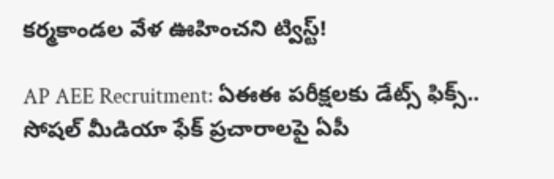కర్మకాండల వేళ ఊహించని ట్విస్ట్!

AP AEE Recruitment: ఏఈఈ పరీక్షలకు డేట్స్ ఫిక్స్.. సోషల్ మీడియా ఫేక్ ప్రచారాలపై ఏపీ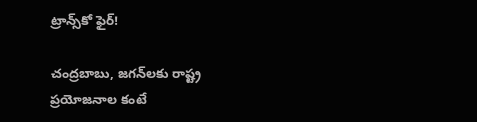ట్రాన్స్‌కో ఫైర్!

చంద్రబాబు, జగన్‌లకు రాష్ట్ర ప్రయోజనాల కంటే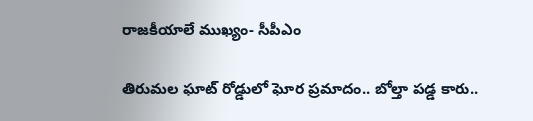రాజకీయాలే ముఖ్యం- సీపీఎం

తిరుమల ఘాట్ రోడ్డులో ఘోర ప్రమాదం.. బోల్తా పడ్డ కారు..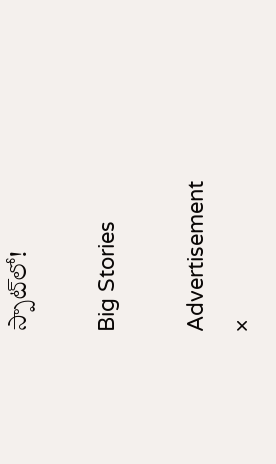స్పాట్‌లో!

Big Stories

Advertisement
×